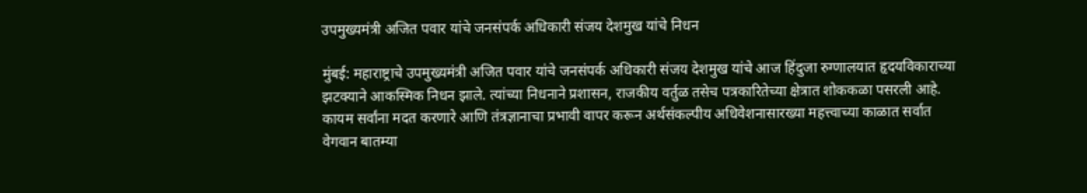उपमुख्यमंत्री अजित पवार यांचे जनसंपर्क अधिकारी संजय देशमुख यांचे निधन

मुंबई: महाराष्ट्राचे उपमुख्यमंत्री अजित पवार यांचे जनसंपर्क अधिकारी संजय देशमुख यांचे आज हिंदुजा रुग्णालयात हृदयविकाराच्या झटक्याने आकस्मिक निधन झाले. त्यांच्या निधनाने प्रशासन, राजकीय वर्तुळ तसेच पत्रकारितेच्या क्षेत्रात शोककळा पसरली आहे. कायम सर्वांना मदत करणारे आणि तंत्रज्ञानाचा प्रभावी वापर करून अर्थसंकल्पीय अधिवेशनासारख्या महत्त्वाच्या काळात सर्वात वेगवान बातम्या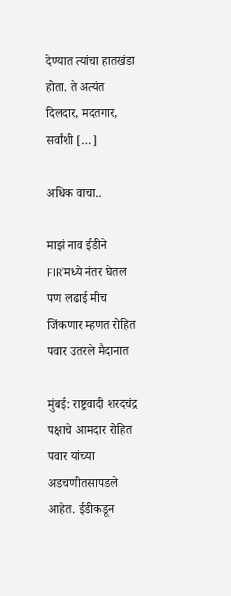देण्यात त्यांचा हातखंडा होता. ते अत्यंत दिलदार, मदतगार, सर्वांशी […]

अधिक वाचा..

माझं नाव ईडीने FIR’मध्ये नंतर घेतल पण लढाई मीच जिंकणार म्हणत रोहित पवार उतरले मैदानात

मुंबई: राष्ट्रवादी शरदचंद्र पक्षाचे आमदार रोहित पवार यांच्या अडचणीतसापडले आहेत. ईडीकडून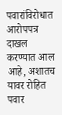पवारांविरोधात आरोपपत्र दाखल करण्यात आल आहे, अशातच यावर रोहित पवार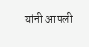यांनी आपली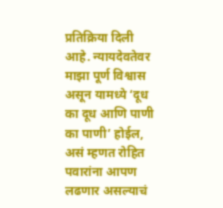प्रतिक्रिया दिली आहे. न्यायदेवतेवर माझा पूर्ण विश्वास असून यामध्ये ‘दूध का दूध आणि पाणी का पाणी’ होईल, असं म्हणत रोहित पवारांना आपण लढणार असल्याचं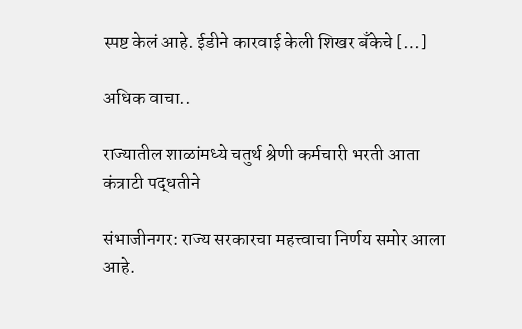स्पष्ट केलं आहे. ईडीने कारवाई केली शिखर बँकेचे […]

अधिक वाचा..

राज्यातील शाळांमध्ये चतुर्थ श्रेणी कर्मचारी भरती आता कंत्राटी पद्धतीने

संभाजीनगर: राज्य सरकारचा महत्त्वाचा निर्णय समोर आला आहे.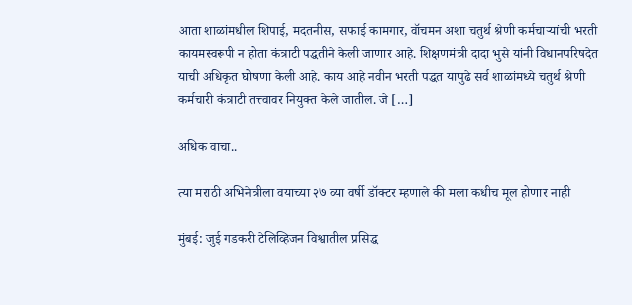आता शाळांमधील शिपाई, मदतनीस, सफाई कामगार, वॉचमन अशा चतुर्थ श्रेणी कर्मचाऱ्यांची भरती कायमस्वरूपी न होता कंत्राटी पद्धतीने केली जाणार आहे. शिक्षणमंत्री दादा भुसे यांनी विधानपरिषदेत याची अधिकृत घोषणा केली आहे. काय आहे नवीन भरती पद्धत यापुढे सर्व शाळांमध्ये चतुर्थ श्रेणी कर्मचारी कंत्राटी तत्त्वावर नियुक्त केले जातील. जे […]

अधिक वाचा..

त्या मराठी अभिनेत्रीला वयाच्या २७ व्या वर्षी डॉक्टर म्हणाले की मला कधीच मूल होणार नाही

मुंबई: जुई गडकरी टेलिव्हिजन विश्वातील प्रसिद्ध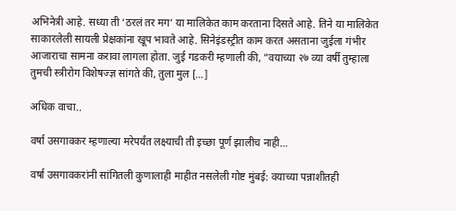अभिनेत्री आहे. सध्या ती ‘ठरलं तर मग’ या मालिकेत काम करताना दिसते आहे. तिने या मालिकेत साकारलेली सायली प्रेक्षकांना खूप भावते आहे. सिनेइंडस्ट्रीत काम करत असताना जुईला गंभीर आजाराचा सामना करावा लागला होता. जुई गडकरी म्हणाली की, ”वयाच्या २७ व्या वर्षी तुम्हाला तुमची स्त्रीरोग विशेषज्ज्ञ सांगते की, तुला मुल […]

अधिक वाचा..

वर्षा उसगावकर म्हणाल्या मरेपर्यंत लक्ष्याची ती इच्छा पूर्ण झालीच नाही…

वर्षा उसगावकरांनी सांगितली कुणालाही माहीत नसलेली गोष्ट मुंबई: वयाच्या पन्नाशीतही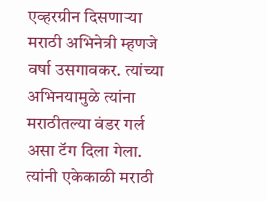एव्हरग्रीन दिसणाऱ्या मराठी अभिनेत्री म्हणजे वर्षा उसगावकर. त्यांच्या अभिनयामुळे त्यांना मराठीतल्या वंडर गर्ल असा टॅग दिला गेला. त्यांनी एकेकाळी मराठी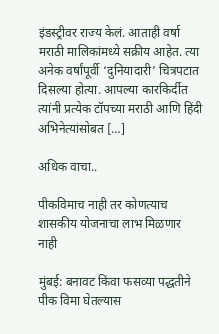इंडस्ट्रीवर राज्य केलं. आताही वर्षा मराठी मालिकांमध्ये सक्रीय आहेत. त्या अनेक वर्षांपूर्वी ‘दुनियादारी’ चित्रपटात दिसल्या होत्या. आपल्या कारकिर्दीत त्यांनी प्रत्येक टॉपच्या मराठी आणि हिंदी अभिनेत्यांसोबत […]

अधिक वाचा..

पीकविमाच नाही तर कोणत्याच शासकीय योजनाचा लाभ मिळणार नाही

मुंबई: बनावट किंवा फसव्या पद्धतीने पीक विमा घेतल्यास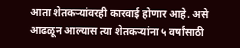आता शेतकऱ्यांवरही कारवाई होणार आहे. असे आढळून आल्यास त्या शेतकऱ्यांना ५ वर्षांसाठी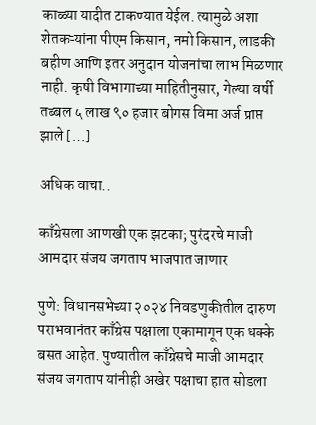काळ्या यादीत टाकण्यात येईल. त्यामुळे अशा शेतकऱ्यांना पीएम किसान, नमो किसान, लाडकी बहीण आणि इतर अनुदान योजनांचा लाभ मिळणार नाही. कृषी विभागाच्या माहितीनुसार, गेल्या वर्षी तब्बल ५ लाख ९० हजार बोगस विमा अर्ज प्राप्त झाले […]

अधिक वाचा..

काँग्रेसला आणखी एक झटका; पुरंदरचे माजी आमदार संजय जगताप भाजपात जाणार

पुणे: विधानसभेच्या २०२४ निवडणुकीतील दारुण पराभवानंतर काँग्रेस पक्षाला एकामागून एक धक्के बसत आहेत. पुण्यातील काँग्रेसचे माजी आमदार संजय जगताप यांनीही अखेर पक्षाचा हात सोडला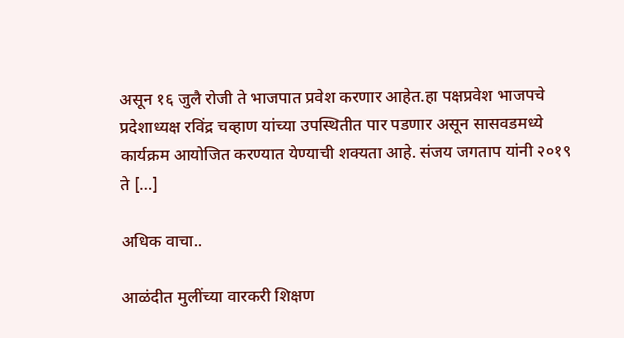असून १६ जुलै रोजी ते भाजपात प्रवेश करणार आहेत.हा पक्षप्रवेश भाजपचे प्रदेशाध्यक्ष रविंद्र चव्हाण यांच्या उपस्थितीत पार पडणार असून सासवडमध्ये कार्यक्रम आयोजित करण्यात येण्याची शक्यता आहे. संजय जगताप यांनी २०१९ ते […]

अधिक वाचा..

आळंदीत मुलींच्या वारकरी शिक्षण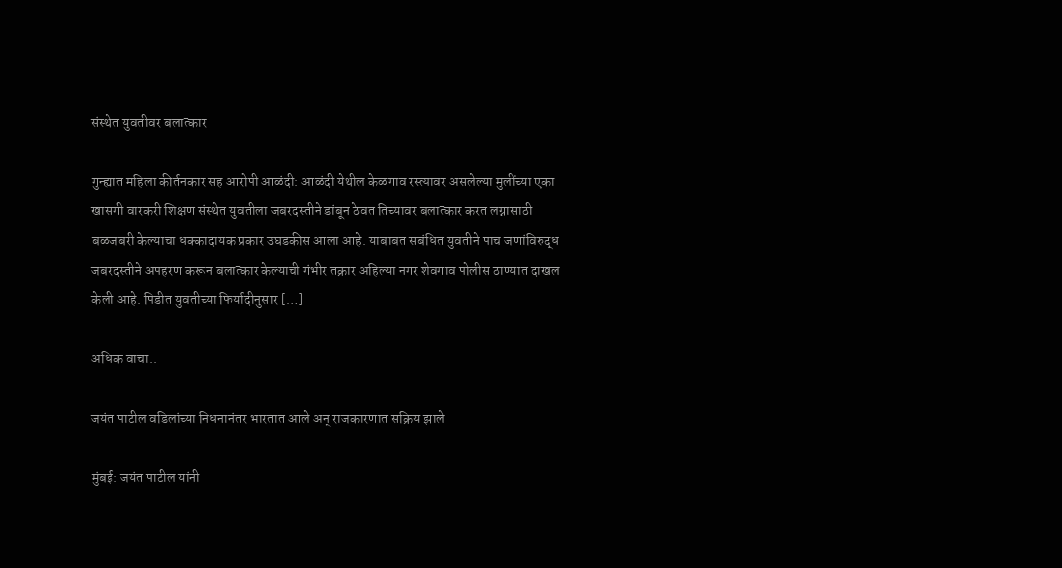संस्थेत युवतीवर बलात्कार

गुन्ह्यात महिला कीर्तनकार सह आरोपी आळंदी: आळंदी येथील केळगाव रस्त्यावर असलेल्या मुलींच्या एका खासगी वारकरी शिक्षण संस्थेत युवतीला जबरदस्तीने डांबून ठेवत तिच्यावर बलात्कार करत लग्नासाठी बळजबरी केल्याचा धक्कादायक प्रकार उघडकीस आला आहे. याबाबत सबंधित युवतीने पाच जणांविरुद्ध जबरदस्तीने अपहरण करून बलात्कार केल्याची गंभीर तक्रार अहिल्या नगर शेवगाव पोलीस ठाण्यात दाखल केली आहे. पिडीत युवतीच्या फिर्यादीनुसार […]

अधिक वाचा..

जयंत पाटील वडिलांच्या निधनानंतर भारतात आले अन् राजकारणात सक्रिय झाले

मुंबई: जयंत पाटील यांनी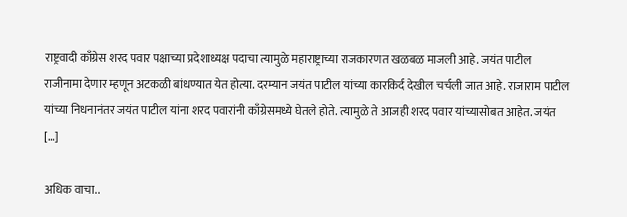राष्ट्रवादी काँग्रेस शरद पवार पक्षाच्या प्रदेशाध्यक्ष पदाचा त्यामुळे महाराष्ट्राच्या राजकारणत खळबळ माजली आहे. जयंत पाटील राजीनामा देणार म्हणून अटकळी बांधण्यात येत होत्या. दरम्यान जयंत पाटील यांच्या कारकि‍र्द देखील चर्चली जात आहे. राजाराम पाटील यांच्या निधनानंतर जयंत पाटील यांना शरद पवारांनी काँग्रेसमध्ये घेतले होते. त्यामुळे ते आजही शरद पवार यांच्यासोबत आहेत. जयंत […]

अधिक वाचा..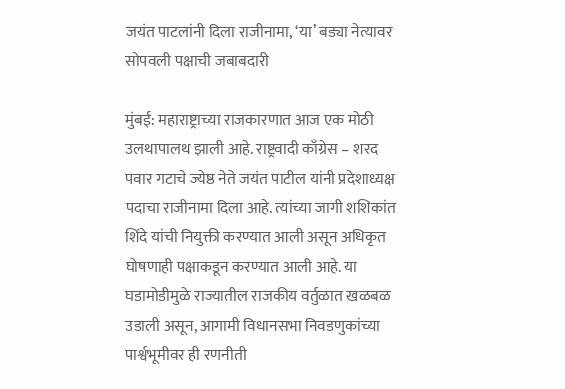जयंत पाटलांनी दिला राजीनामा, ‘या’ बड्या नेत्यावर सोपवली पक्षाची जबाबदारी

मुंबई: महाराष्ट्राच्या राजकारणात आज एक मोठी उलथापालथ झाली आहे. राष्ट्रवादी काँग्रेस – शरद पवार गटाचे ज्येष्ठ नेते जयंत पाटील यांनी प्रदेशाध्यक्ष पदाचा राजीनामा दिला आहे. त्यांच्या जागी शशिकांत शिंदे यांची नियुक्ती करण्यात आली असून अधिकृत घोषणाही पक्षाकडून करण्यात आली आहे. या घडामोडीमुळे राज्यातील राजकीय वर्तुळात खळबळ उडाली असून, आगामी विधानसभा निवडणुकांच्या पार्श्वभूमीवर ही रणनीती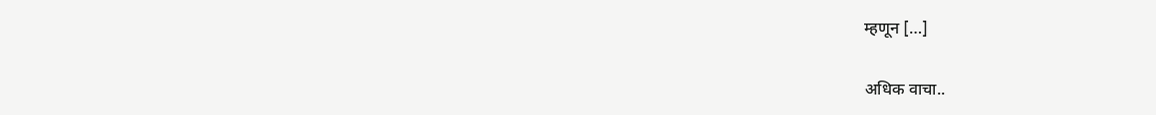म्हणून […]

अधिक वाचा..